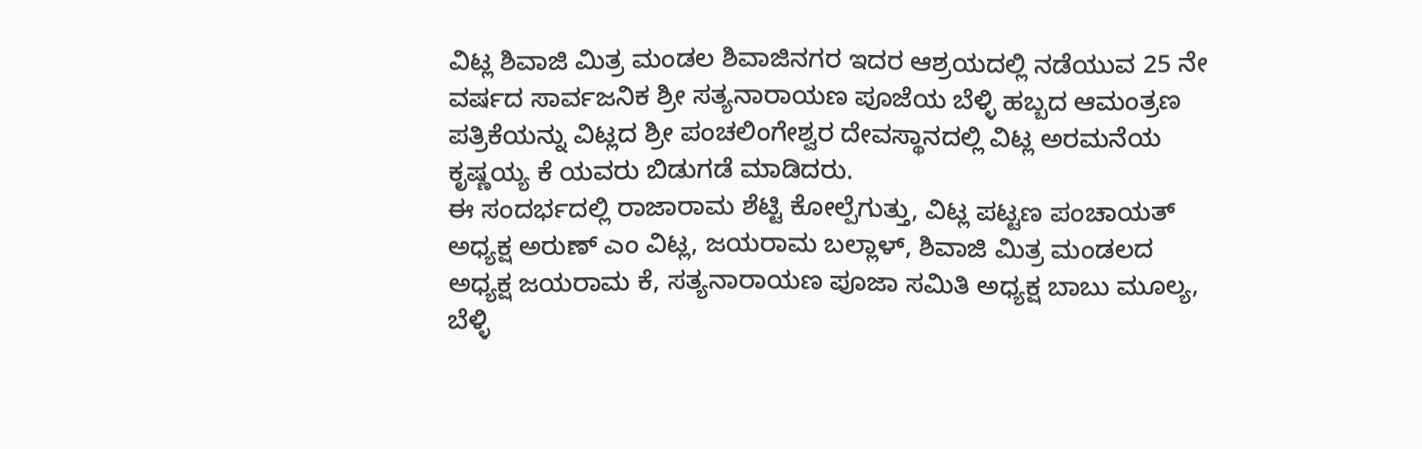ವಿಟ್ಲ ಶಿವಾಜಿ ಮಿತ್ರ ಮಂಡಲ ಶಿವಾಜಿನಗರ ಇದರ ಆಶ್ರಯದಲ್ಲಿ ನಡೆಯುವ 25 ನೇ ವರ್ಷದ ಸಾರ್ವಜನಿಕ ಶ್ರೀ ಸತ್ಯನಾರಾಯಣ ಪೂಜೆಯ ಬೆಳ್ಳಿ ಹಬ್ಬದ ಆಮಂತ್ರಣ ಪತ್ರಿಕೆಯನ್ನು ವಿಟ್ಲದ ಶ್ರೀ ಪಂಚಲಿಂಗೇಶ್ವರ ದೇವಸ್ಥಾನದಲ್ಲಿ ವಿಟ್ಲ ಅರಮನೆಯ ಕೃಷ್ಣಯ್ಯ ಕೆ ಯವರು ಬಿಡುಗಡೆ ಮಾಡಿದರು.
ಈ ಸಂದರ್ಭದಲ್ಲಿ ರಾಜಾರಾಮ ಶೆಟ್ಟಿ ಕೋಲ್ಪೆಗುತ್ತು, ವಿಟ್ಲ ಪಟ್ಟಣ ಪಂಚಾಯತ್ ಅಧ್ಯಕ್ಷ ಅರುಣ್ ಎಂ ವಿಟ್ಲ, ಜಯರಾಮ ಬಲ್ಲಾಳ್, ಶಿವಾಜಿ ಮಿತ್ರ ಮಂಡಲದ ಅಧ್ಯಕ್ಷ ಜಯರಾಮ ಕೆ, ಸತ್ಯನಾರಾಯಣ ಪೂಜಾ ಸಮಿತಿ ಅಧ್ಯಕ್ಷ ಬಾಬು ಮೂಲ್ಯ, ಬೆಳ್ಳಿ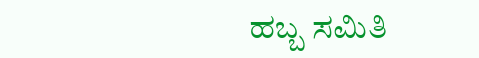ಹಬ್ಬ ಸಮಿತಿ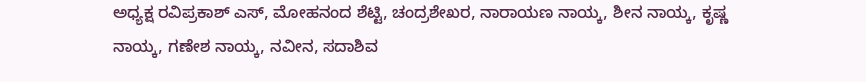ಅಧ್ಯಕ್ಷ ರವಿಪ್ರಕಾಶ್ ಎಸ್, ಮೋಹನಂದ ಶೆಟ್ಟಿ, ಚಂದ್ರಶೇಖರ, ನಾರಾಯಣ ನಾಯ್ಕ, ಶೀನ ನಾಯ್ಕ, ಕೃಷ್ಣ ನಾಯ್ಕ, ಗಣೇಶ ನಾಯ್ಕ, ನವೀನ, ಸದಾಶಿವ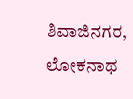ಶಿವಾಜಿನಗರ, ಲೋಕನಾಥ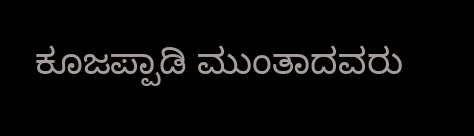ಕೂಜಪ್ಪಾಡಿ ಮುಂತಾದವರು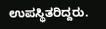ಉಪಸ್ಥಿತರಿದ್ದರು.